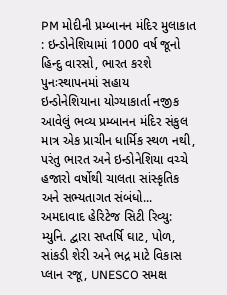PM મોદીની પ્રમ્બાનન મંદિર મુલાકાત : ઇન્ડોનેશિયામાં 1000 વર્ષ જૂનો હિન્દુ વારસો, ભારત કરશે પુનઃસ્થાપનમાં સહાય
ઇન્ડોનેશિયાના યોગ્યાકાર્તા નજીક આવેલું ભવ્ય પ્રમ્બાનન મંદિર સંકુલ માત્ર એક પ્રાચીન ધાર્મિક સ્થળ નથી, પરંતુ ભારત અને ઇન્ડોનેશિયા વચ્ચે હજારો વર્ષોથી ચાલતા સાંસ્કૃતિક અને સભ્યતાગત સંબંધો...
અમદાવાદ હેરિટેજ સિટી રિવ્યુ: મ્યુનિ. દ્વારા સપ્તર્ષિ ઘાટ, પોળ, સાંકડી શેરી અને ભદ્ર માટે વિકાસ પ્લાન રજૂ, UNESCO સમક્ષ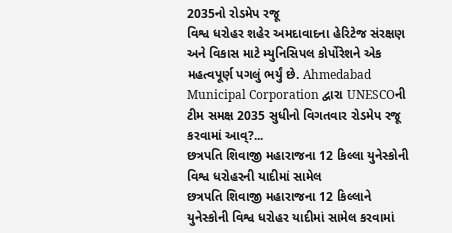2035નો રોડમેપ રજૂ
વિશ્વ ધરોહર શહેર અમદાવાદના હેરિટેજ સંરક્ષણ અને વિકાસ માટે મ્યુનિસિપલ કોર્પોરેશને એક મહત્વપૂર્ણ પગલું ભર્યું છે. Ahmedabad Municipal Corporation દ્વારા UNESCOની ટીમ સમક્ષ 2035 સુધીનો વિગતવાર રોડમેપ રજૂ કરવામાં આવ્?...
છત્રપતિ શિવાજી મહારાજના 12 કિલ્લા યુનેસ્કોની વિશ્વ ધરોહરની યાદીમાં સામેલ
છત્રપતિ શિવાજી મહારાજના 12 કિલ્લાને યુનેસ્કોની વિશ્વ ધરોહર યાદીમાં સામેલ કરવામાં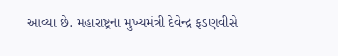આવ્યા છે. મહારાષ્ટ્રના મુખ્યમંત્રી દેવેન્દ્ર ફડણવીસે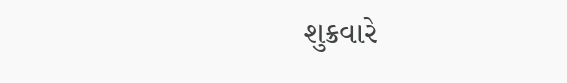શુક્રવારે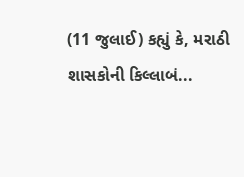(11 જુલાઈ) કહ્યું કે, મરાઠી શાસકોની કિલ્લાબં...